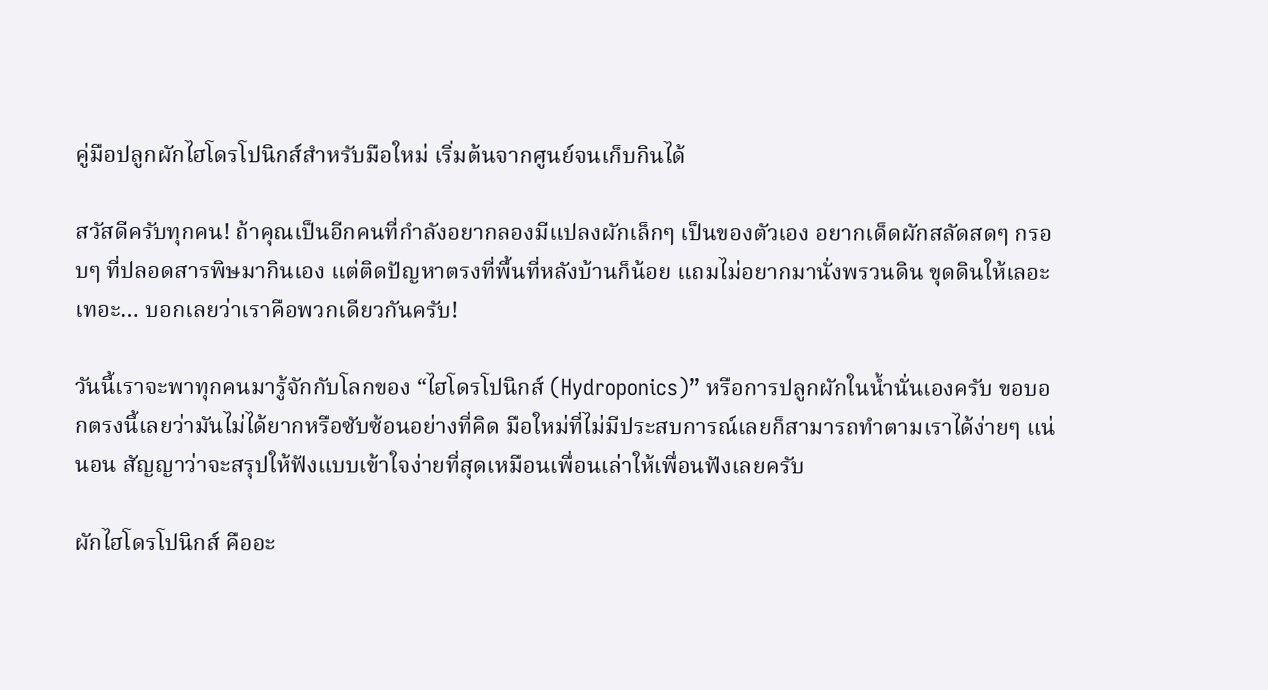คู่มือปลูกผักไฮโดรโปนิกส์สำหรับมือใหม่ เริ่มต้นจากศูนย์จนเก็บกินได้

สวัสดีครับทุกคน! ถ้าคุณเป็นอีกคนที่กำลังอยากลองมีแปลงผักเล็กๆ เป็นของตัวเอง อยากเด็ดผักสลัดสดๆ กรอบๆ ที่ปลอดสารพิษมากินเอง แต่ติดปัญหาตรงที่พื้นที่หลังบ้านก็น้อย แถมไม่อยากมานั่งพรวนดิน ขุดดินให้เลอะเทอะ… บอกเลยว่าเราคือพวกเดียวกันครับ!

วันนี้เราจะพาทุกคนมารู้จักกับโลกของ “ไฮโดรโปนิกส์ (Hydroponics)” หรือการปลูกผักในน้ำนั่นเองครับ ขอบอกตรงนี้เลยว่ามันไม่ได้ยากหรือซับซ้อนอย่างที่คิด มือใหม่ที่ไม่มีประสบการณ์เลยก็สามารถทำตามเราได้ง่ายๆ แน่นอน สัญญาว่าจะสรุปให้ฟังแบบเข้าใจง่ายที่สุดเหมือนเพื่อนเล่าให้เพื่อนฟังเลยครับ

ผักไฮโดรโปนิกส์ คืออะ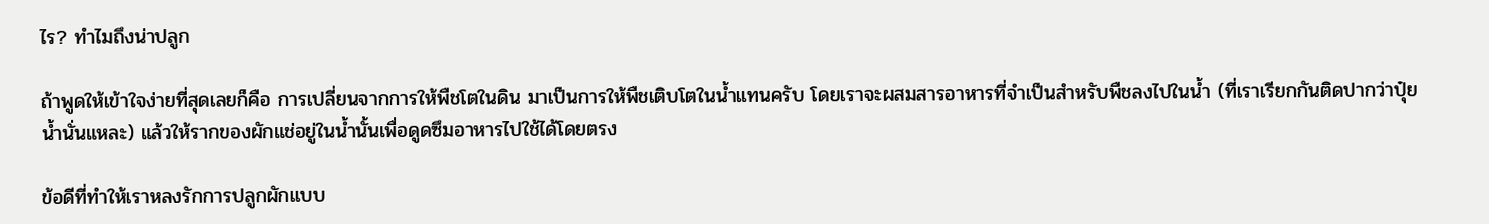ไร? ทำไมถึงน่าปลูก

ถ้าพูดให้เข้าใจง่ายที่สุดเลยก็คือ การเปลี่ยนจากการให้พืชโตในดิน มาเป็นการให้พืชเติบโตในน้ำแทนครับ โดยเราจะผสมสารอาหารที่จำเป็นสำหรับพืชลงไปในน้ำ (ที่เราเรียกกันติดปากว่าปุ๋ยน้ำนั่นแหละ) แล้วให้รากของผักแช่อยู่ในน้ำนั้นเพื่อดูดซึมอาหารไปใช้ได้โดยตรง

ข้อดีที่ทำให้เราหลงรักการปลูกผักแบบ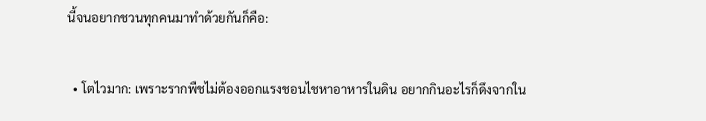นี้จนอยากชวนทุกคนมาทำด้วยกันก็คือ:

  • โตไวมาก: เพราะรากพืชไม่ต้องออกแรงชอนไชหาอาหารในดิน อยากกินอะไรก็ดึงจากใน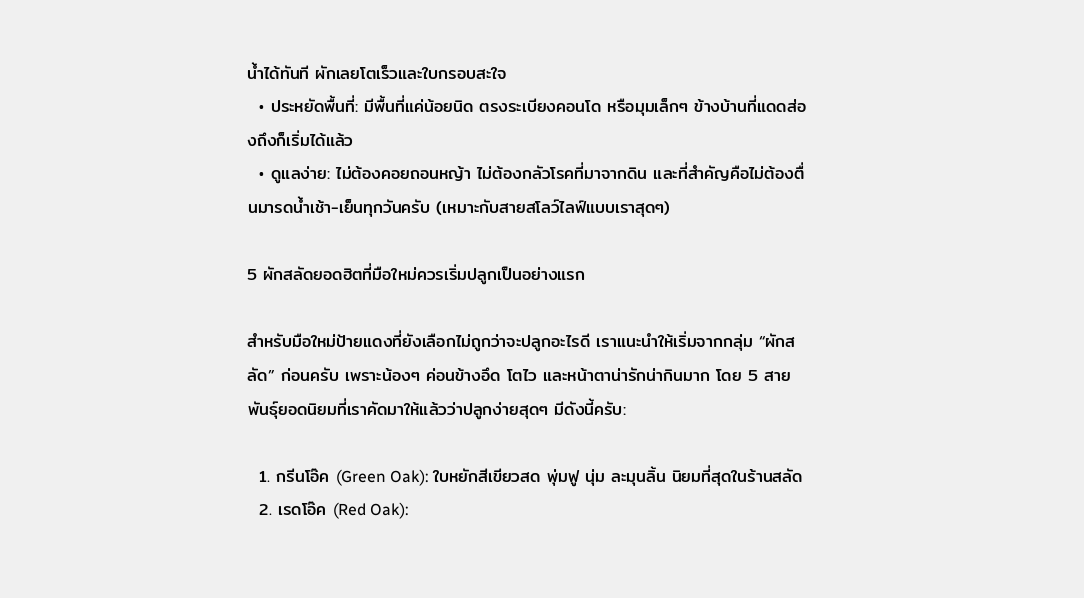น้ำได้ทันที ผักเลยโตเร็วและใบกรอบสะใจ
  • ประหยัดพื้นที่: มีพื้นที่แค่น้อยนิด ตรงระเบียงคอนโด หรือมุมเล็กๆ ข้างบ้านที่แดดส่องถึงก็เริ่มได้แล้ว
  • ดูแลง่าย: ไม่ต้องคอยถอนหญ้า ไม่ต้องกลัวโรคที่มาจากดิน และที่สำคัญคือไม่ต้องตื่นมารดน้ำเช้า-เย็นทุกวันครับ (เหมาะกับสายสโลว์ไลฟ์แบบเราสุดๆ)

5 ผักสลัดยอดฮิตที่มือใหม่ควรเริ่มปลูกเป็นอย่างแรก

สำหรับมือใหม่ป้ายแดงที่ยังเลือกไม่ถูกว่าจะปลูกอะไรดี เราแนะนำให้เริ่มจากกลุ่ม “ผักสลัด” ก่อนครับ เพราะน้องๆ ค่อนข้างอึด โตไว และหน้าตาน่ารักน่ากินมาก โดย 5 สายพันธุ์ยอดนิยมที่เราคัดมาให้แล้วว่าปลูกง่ายสุดๆ มีดังนี้ครับ:

  1. กรีนโอ๊ค (Green Oak): ใบหยักสีเขียวสด พุ่มฟู นุ่ม ละมุนลิ้น นิยมที่สุดในร้านสลัด
  2. เรดโอ๊ค (Red Oak):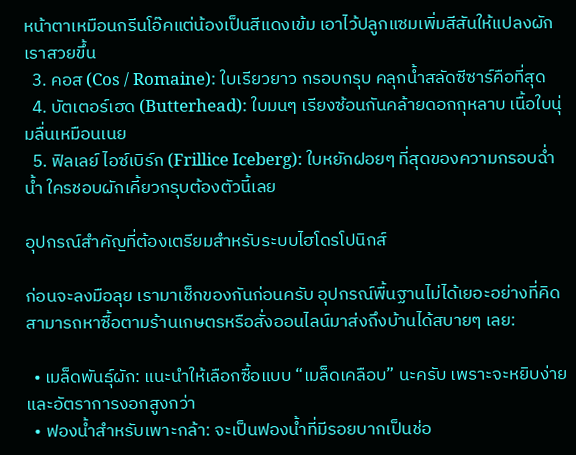หน้าตาเหมือนกรีนโอ๊คแต่น้องเป็นสีแดงเข้ม เอาไว้ปลูกแซมเพิ่มสีสันให้แปลงผักเราสวยขึ้น
  3. คอส (Cos / Romaine): ใบเรียวยาว กรอบกรุบ คลุกน้ำสลัดซีซาร์คือที่สุด
  4. บัตเตอร์เฮด (Butterhead): ใบมนๆ เรียงซ้อนกันคล้ายดอกกุหลาบ เนื้อใบนุ่มลื่นเหมือนเนย
  5. ฟิลเลย์ ไอซ์เบิร์ก (Frillice Iceberg): ใบหยักฝอยๆ ที่สุดของความกรอบฉ่ำน้ำ ใครชอบผักเคี้ยวกรุบต้องตัวนี้เลย

อุปกรณ์สำคัญที่ต้องเตรียมสำหรับระบบไฮโดรโปนิกส์

ก่อนจะลงมือลุย เรามาเช็กของกันก่อนครับ อุปกรณ์พื้นฐานไม่ได้เยอะอย่างที่คิด สามารถหาซื้อตามร้านเกษตรหรือสั่งออนไลน์มาส่งถึงบ้านได้สบายๆ เลย:

  • เมล็ดพันธุ์ผัก: แนะนำให้เลือกซื้อแบบ “เมล็ดเคลือบ” นะครับ เพราะจะหยิบง่ายและอัตราการงอกสูงกว่า
  • ฟองน้ำสำหรับเพาะกล้า: จะเป็นฟองน้ำที่มีรอยบากเป็นช่อ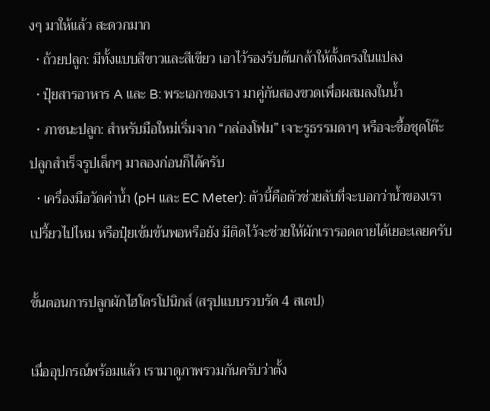งๆ มาให้แล้ว สะดวกมาก
  • ถ้วยปลูก: มีทั้งแบบสีขาวและสีเขียว เอาไว้รองรับต้นกล้าให้ตั้งตรงในแปลง
  • ปุ๋ยสารอาหาร A และ B: พระเอกของเรา มาคู่กันสองขวดเพื่อผสมลงในน้ำ
  • ภาชนะปลูก: สำหรับมือใหม่เริ่มจาก “กล่องโฟม” เจาะรูธรรมดาๆ หรือจะซื้อชุดโต๊ะปลูกสำเร็จรูปเล็กๆ มาลองก่อนก็ได้ครับ
  • เครื่องมือวัดค่าน้ำ (pH และ EC Meter): ตัวนี้คือตัวช่วยลับที่จะบอกว่าน้ำของเราเปรี้ยวไปไหม หรือปุ๋ยเข้มข้นพอหรือยัง มีติดไว้จะช่วยให้ผักเรารอดตายได้เยอะเลยครับ

ขั้นตอนการปลูกผักไฮโดรโปนิกส์ (สรุปแบบรวบรัด 4 สเตป)

เมื่ออุปกรณ์พร้อมแล้ว เรามาดูภาพรวมกันครับว่าตั้ง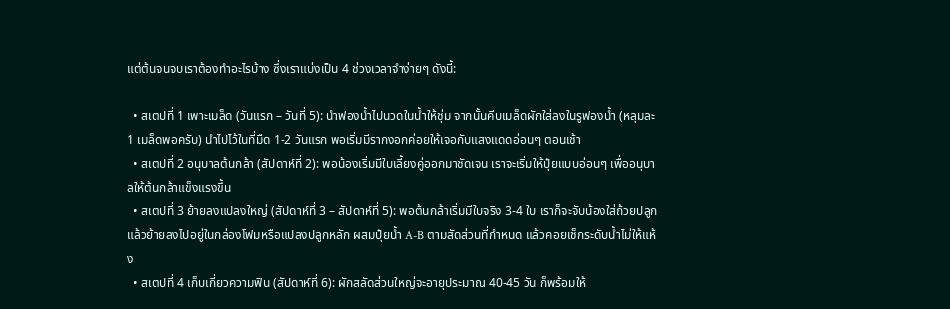แต่ต้นจนจบเราต้องทำอะไรบ้าง ซึ่งเราแบ่งเป็น 4 ช่วงเวลาจำง่ายๆ ดังนี้:

  • สเตปที่ 1 เพาะเมล็ด (วันแรก – วันที่ 5): นำฟองน้ำไปนวดในน้ำให้ชุ่ม จากนั้นคีบเมล็ดผักใส่ลงในรูฟองน้ำ (หลุมละ 1 เมล็ดพอครับ) นำไปไว้ในที่มืด 1-2 วันแรก พอเริ่มมีรากงอกค่อยให้เจอกับแสงแดดอ่อนๆ ตอนเช้า
  • สเตปที่ 2 อนุบาลต้นกล้า (สัปดาห์ที่ 2): พอน้องเริ่มมีใบเลี้ยงคู่ออกมาชัดเจน เราจะเริ่มให้ปุ๋ยแบบอ่อนๆ เพื่ออนุบาลให้ต้นกล้าแข็งแรงขึ้น
  • สเตปที่ 3 ย้ายลงแปลงใหญ่ (สัปดาห์ที่ 3 – สัปดาห์ที่ 5): พอต้นกล้าเริ่มมีใบจริง 3-4 ใบ เราก็จะจับน้องใส่ถ้วยปลูก แล้วย้ายลงไปอยู่ในกล่องโฟมหรือแปลงปลูกหลัก ผสมปุ๋ยน้ำ A-B ตามสัดส่วนที่กำหนด แล้วคอยเช็กระดับน้ำไม่ให้แห้ง
  • สเตปที่ 4 เก็บเกี่ยวความฟิน (สัปดาห์ที่ 6): ผักสลัดส่วนใหญ่จะอายุประมาณ 40-45 วัน ก็พร้อมให้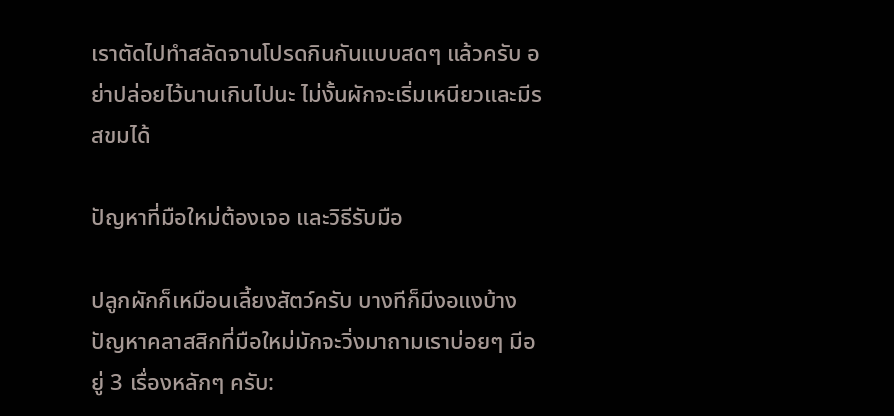เราตัดไปทำสลัดจานโปรดกินกันแบบสดๆ แล้วครับ อย่าปล่อยไว้นานเกินไปนะ ไม่งั้นผักจะเริ่มเหนียวและมีรสขมได้

ปัญหาที่มือใหม่ต้องเจอ และวิธีรับมือ

ปลูกผักก็เหมือนเลี้ยงสัตว์ครับ บางทีก็มีงอแงบ้าง ปัญหาคลาสสิกที่มือใหม่มักจะวิ่งมาถามเราบ่อยๆ มีอยู่ 3 เรื่องหลักๆ ครับ: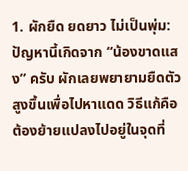1. ผักยืด ยดยาว ไม่เป็นพุ่ม: ปัญหานี้เกิดจาก “น้องขาดแสง” ครับ ผักเลยพยายามยืดตัวสูงขึ้นเพื่อไปหาแดด วิธีแก้คือต้องย้ายแปลงไปอยู่ในจุดที่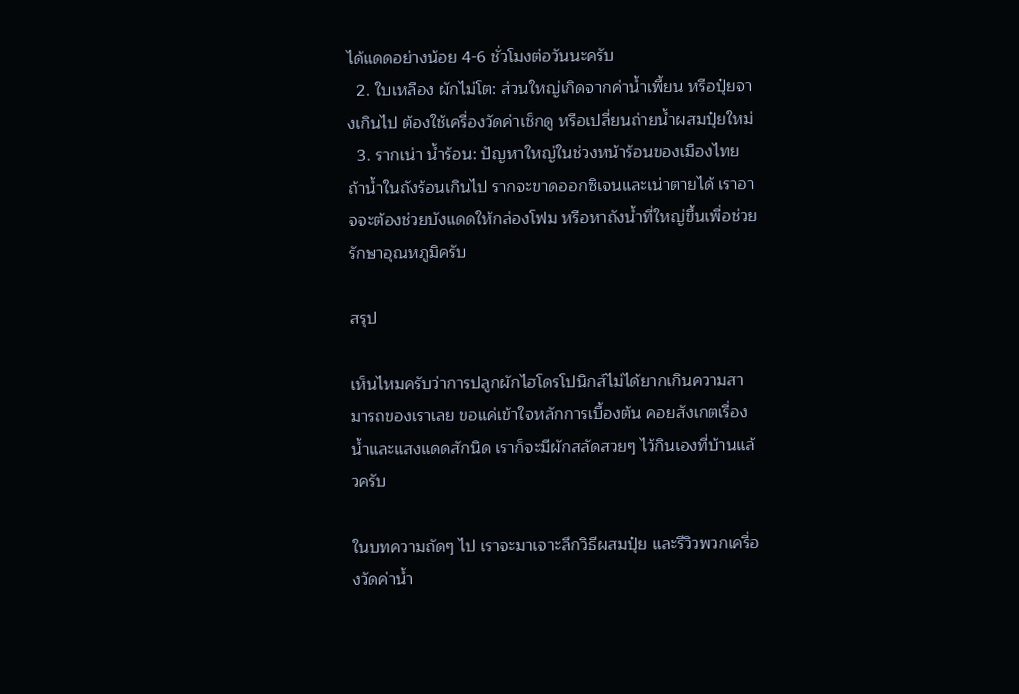ได้แดดอย่างน้อย 4-6 ชั่วโมงต่อวันนะครับ
  2. ใบเหลือง ผักไม่โต: ส่วนใหญ่เกิดจากค่าน้ำเพี้ยน หรือปุ๋ยจางเกินไป ต้องใช้เครื่องวัดค่าเช็กดู หรือเปลี่ยนถ่ายน้ำผสมปุ๋ยใหม่
  3. รากเน่า น้ำร้อน: ปัญหาใหญ่ในช่วงหน้าร้อนของเมืองไทย ถ้าน้ำในถังร้อนเกินไป รากจะขาดออกซิเจนและเน่าตายได้ เราอาจจะต้องช่วยบังแดดให้กล่องโฟม หรือหาถังน้ำที่ใหญ่ขึ้นเพื่อช่วยรักษาอุณหภูมิครับ

สรุป

เห็นไหมครับว่าการปลูกผักไฮโดรโปนิกส์ไม่ได้ยากเกินความสามารถของเราเลย ขอแค่เข้าใจหลักการเบื้องต้น คอยสังเกตเรื่องน้ำและแสงแดดสักนิด เราก็จะมีผักสลัดสวยๆ ไว้กินเองที่บ้านแล้วครับ

ในบทความถัดๆ ไป เราจะมาเจาะลึกวิธีผสมปุ๋ย และรีวิวพวกเครื่องวัดค่าน้ำ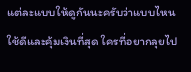แต่ละแบบให้ดูกันนะครับว่าแบบไหนใช้ดีและคุ้มเงินที่สุด ใครที่อยากลุยไป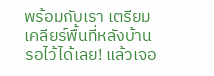พร้อมกับเรา เตรียมเคลียร์พื้นที่หลังบ้านรอไว้ได้เลย! แล้วเจอ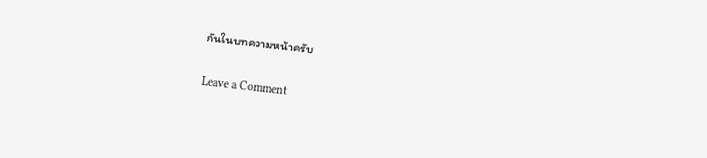กันในบทความหน้าครับ

Leave a Comment